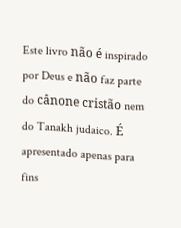Este livro não é inspirado por Deus e não faz parte do cânone cristão nem do Tanakh judaico. É apresentado apenas para fins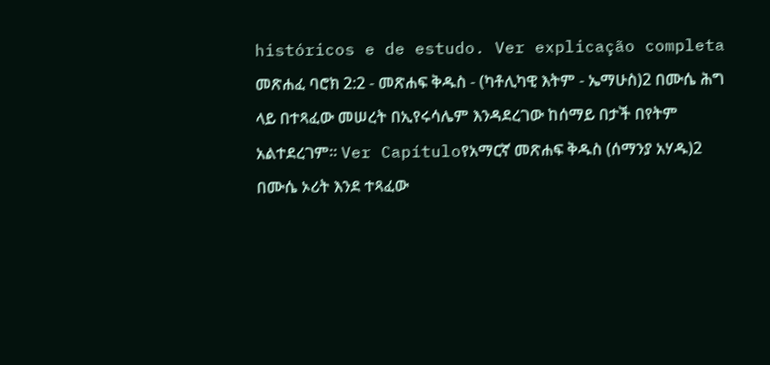históricos e de estudo. Ver explicação completa መጽሐፈ ባሮክ 2:2 - መጽሐፍ ቅዱስ - (ካቶሊካዊ እትም - ኤማሁስ)2 በሙሴ ሕግ ላይ በተጻፈው መሠረት በኢየሩሳሌም እንዳደረገው ከሰማይ በታች በየትም አልተደረገም። Ver Capítuloየአማርኛ መጽሐፍ ቅዱስ (ሰማንያ አሃዱ)2 በሙሴ ኦሪት እንደ ተጻፈው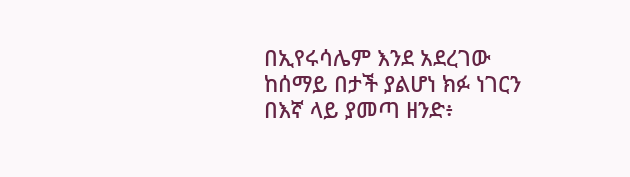በኢየሩሳሌም እንደ አደረገው ከሰማይ በታች ያልሆነ ክፉ ነገርን በእኛ ላይ ያመጣ ዘንድ፥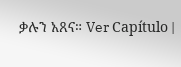ቃሉን አጸና። Ver Capítulo |